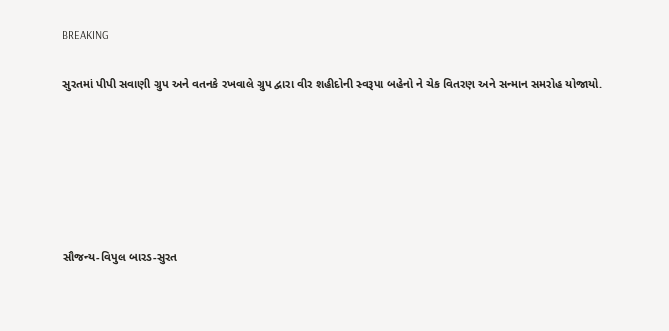BREAKING

સુરતમાં પીપી સવાણી ગ્રુપ અને વતનકે રખવાલે ગ્રુપ દ્વારા વીર શહીદોની સ્વરૂપા બહેનો ને ચેક વિતરણ અને સન્માન સમરોહ યોજાયો.






સૌજન્ય-વિપુલ બારડ-સુરત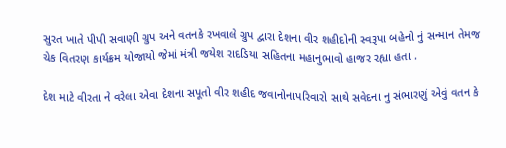સુરત ખાતે પીપી સવાણી ગ્રુપ અને વતનકે રખવાલે ગ્રુપ દ્વારા દેશના વીર શહીદોની સ્વરૂપા બહેનો નું સન્માન તેમજ ચેક વિતરણ કાર્યક્રમ યોજાયો જેમાં મંત્રી જયેશ રાદડિયા સહિતના મહાનુભાવો હાજર રહ્યા હતા .

દેશ માટે વીરતા ને વરેલા એવા દેશના સપૂતો વીર શહીદ જવાનોનાપરિવારો સાથે સવેદના નુ સંભારણું એવું વતન કે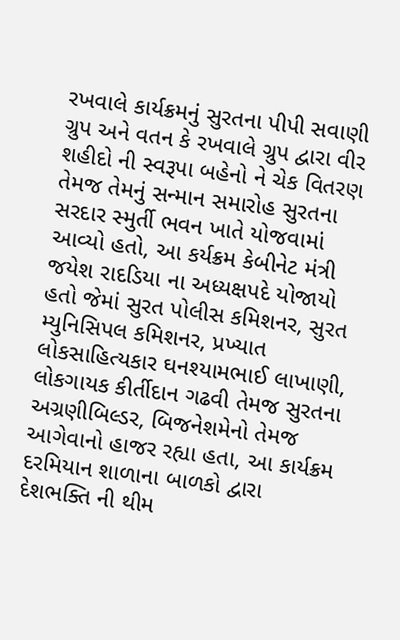રખવાલે કાર્યક્રમનું સુરતના પીપી સવાણી ગ્રુપ અને વતન કે રખવાલે ગ્રુપ દ્વારા વીર શહીદો ની સ્વરૂપા બહેનો ને ચેક વિતરણ તેમજ તેમનું સન્માન સમારોહ સુરતના સરદાર સ્મુર્તી ભવન ખાતે યોજવામાં આવ્યો હતો, આ કર્યક્રમ કેબીનેટ મંત્રી જયેશ રાદડિયા ના અધ્યક્ષપદે યોજાયો હતો જેમાં સુરત પોલીસ કમિશનર, સુરત મ્યુનિસિપલ કમિશનર, પ્રખ્યાત લોકસાહિત્યકાર ઘનશ્યામભાઈ લાખાણી, લોકગાયક કીર્તીદાન ગઢવી તેમજ સુરતના અગ્રણીબિલ્ડર, બિજનેશમેનો તેમજ આગેવાનો હાજર રહ્યા હતા, આ કાર્યક્રમ દરમિયાન શાળાના બાળકો દ્વારા દેશભક્તિ ની થીમ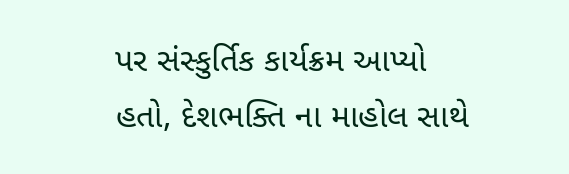પર સંસ્કુર્તિક કાર્યક્રમ આપ્યો હતો, દેશભક્તિ ના માહોલ સાથે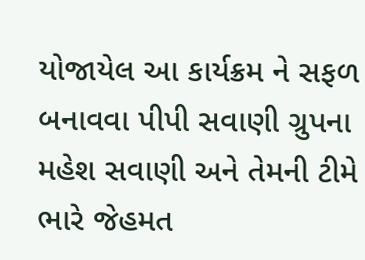યોજાયેલ આ કાર્યક્રમ ને સફળ બનાવવા પીપી સવાણી ગ્રુપના  મહેશ સવાણી અને તેમની ટીમે ભારે જેહમત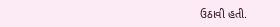ઉઠાવી હતી.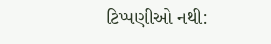ટિપ્પણીઓ નથી: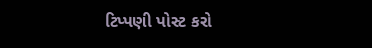ટિપ્પણી પોસ્ટ કરો